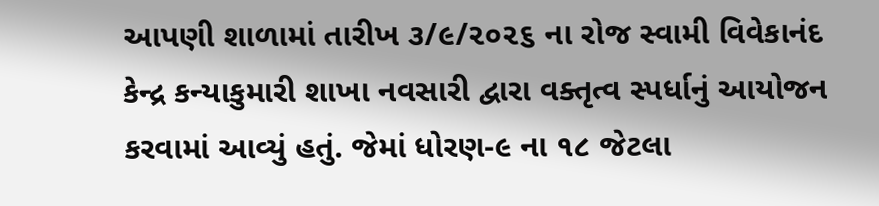આપણી શાળામાં તારીખ ૩/૯/૨૦૨૬ ના રોજ સ્વામી વિવેકાનંદ કેન્દ્ર કન્યાકુમારી શાખા નવસારી દ્વારા વક્તૃત્વ સ્પર્ધાનું આયોજન કરવામાં આવ્યું હતું. જેમાં ધોરણ-૯ ના ૧૮ જેટલા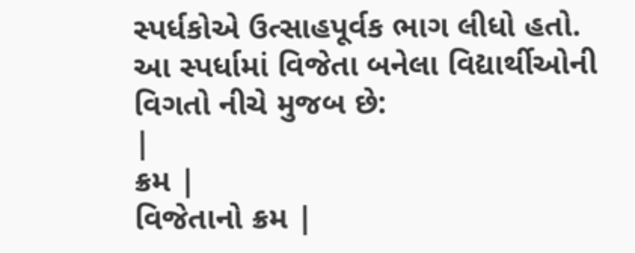સ્પર્ધકોએ ઉત્સાહપૂર્વક ભાગ લીધો હતો.
આ સ્પર્ધામાં વિજેતા બનેલા વિદ્યાર્થીઓની વિગતો નીચે મુજબ છે:
|
ક્રમ |
વિજેતાનો ક્રમ |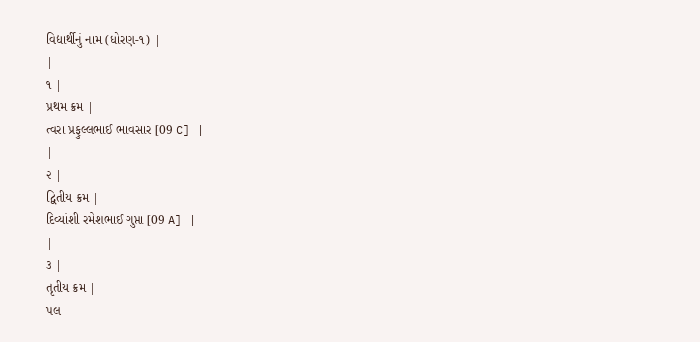વિદ્યાર્થીનું નામ (ધોરણ-૧) |
|
૧ |
પ્રથમ ક્રમ |
ત્વરા પ્રફુલ્લભાઈ ભાવસાર [09 C] |
|
૨ |
દ્વિતીય ક્રમ |
દિવ્યાંશી રમેશભાઈ ગુપ્તા [09 A] |
|
૩ |
તૃતીય ક્રમ |
પલ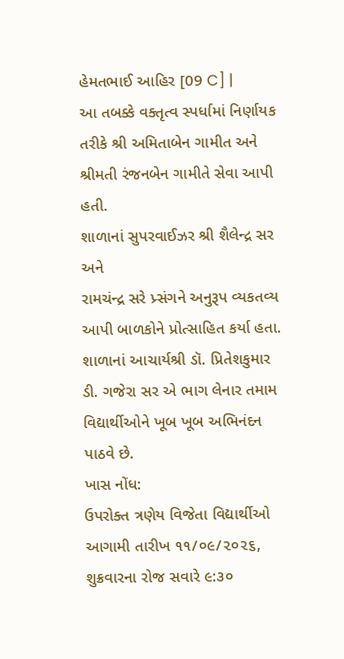હેમતભાઈ આહિર [09 C] |
આ તબક્કે વક્તૃત્વ સ્પર્ધામાં નિર્ણાયક તરીકે શ્રી અમિતાબેન ગામીત અને શ્રીમતી રંજનબેન ગામીતે સેવા આપી હતી.
શાળાનાં સુપરવાઈઝર શ્રી શૈલેન્દ્ર સર અને
રામચંન્દ્ર સરે પ્ર્સંગને અનુરૂપ વ્યકતવ્ય આપી બાળકોને પ્રોત્સાહિત કર્યા હતા.
શાળાનાં આચાર્યશ્રી ડૉ. પ્રિતેશકુમાર ડી. ગજેરા સર એ ભાગ લેનાર તમામ વિદ્યાર્થીઓને ખૂબ ખૂબ અભિનંદન પાઠવે છે.
ખાસ નોંધ:
ઉપરોક્ત ત્રણેય વિજેતા વિદ્યાર્થીઓ આગામી તારીખ ૧૧/૦૯/૨૦૨૬, શુક્રવારના રોજ સવારે ૯:૩૦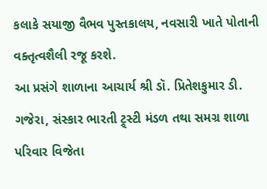કલાકે સયાજી વૈભવ પુસ્તકાલય, નવસારી ખાતે પોતાની વક્તૃત્વશૈલી રજૂ કરશે.
આ પ્રસંગે શાળાના આચાર્ય શ્રી ડૉ. પ્રિતેશકુમાર ડી. ગજેરા, સંસ્કાર ભારતી ટ્ર્સ્ટી મંડળ તથા સમગ્ર શાળા પરિવાર વિજેતા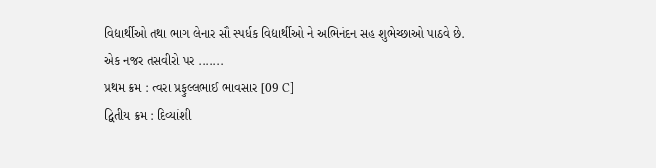વિદ્યાર્થીઓ તથા ભાગ લેનાર સૌ સ્પર્ધક વિદ્યાર્થીઓ ને અભિનંદન સહ શુભેચ્છાઓ પાઠવે છે.
એક નજર તસવીરો પર .......
પ્રથમ ક્રમ : ત્વરા પ્રફુલ્લભાઈ ભાવસાર [09 C]
દ્વિતીય ક્રમ : દિવ્યાંશી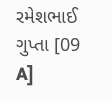રમેશભાઈ ગુપ્તા [09 A]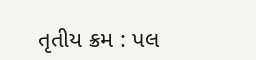તૃતીય ક્રમ : પલ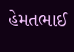હેમતભાઈ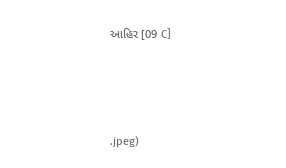આહિર [09 C]




.jpeg)